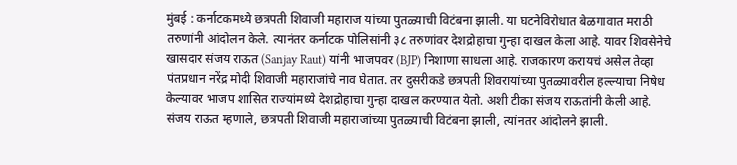मुंबई : कर्नाटकमध्ये छत्रपती शिवाजी महाराज यांच्या पुतळ्याची विटंबना झाली. या घटनेविरोधात बेळगावात मराठी तरुणांनी आंदोलन केले. त्यानंतर कर्नाटक पोलिसांनी ३८ तरुणांवर देशद्रोहाचा गुन्हा दाखल केला आहे. यावर शिवसेनेचे खासदार संजय राऊत (Sanjay Raut) यांनी भाजपवर (BJP) निशाणा साधला आहे. राजकारण करायचं असेल तेव्हा पंतप्रधान नरेंद्र मोदी शिवाजी महाराजांचे नाव घेतात. तर दुसरीकडे छत्रपती शिवरायांच्या पुतळ्यावरील हल्ल्याचा निषेध केल्यावर भाजप शासित राज्यांमध्ये देशद्रोहाचा गुन्हा दाखल करण्यात येतो. अशी टीका संजय राऊतांनी केली आहे.
संजय राऊत म्हणाले, छत्रपती शिवाजी महाराजांच्या पुतळ्याची विटंबना झाली, त्यांनतर आंदोलने झाली.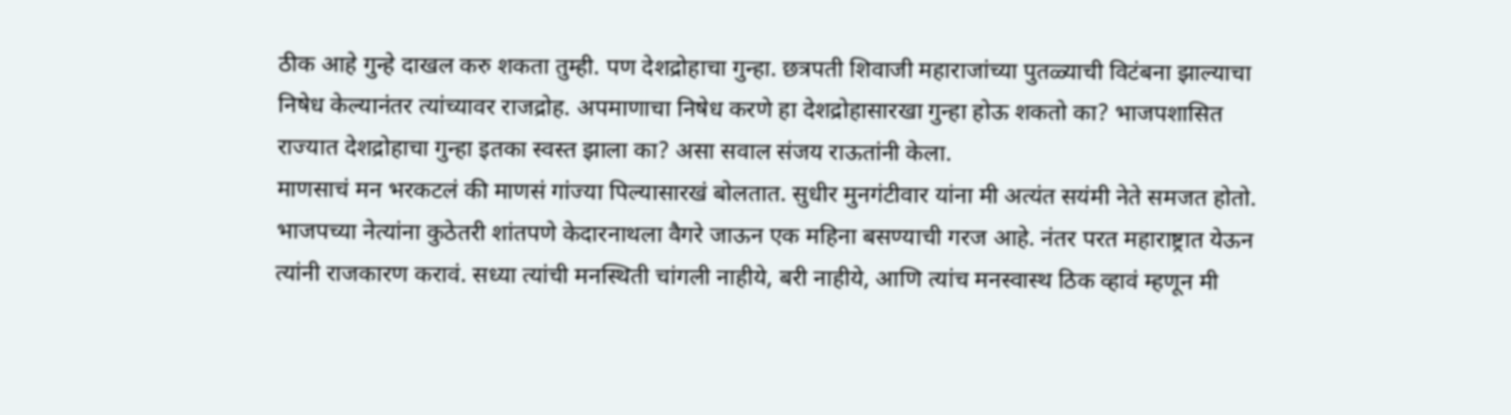ठीक आहे गुन्हे दाखल करु शकता तुम्ही. पण देशद्रोहाचा गुन्हा. छत्रपती शिवाजी महाराजांच्या पुतळ्याची विटंबना झाल्याचा निषेध केल्यानंतर त्यांच्यावर राजद्रोह. अपमाणाचा निषेध करणे हा देशद्रोहासारखा गुन्हा होऊ शकतो का? भाजपशासित राज्यात देशद्रोहाचा गुन्हा इतका स्वस्त झाला का? असा सवाल संजय राऊतांनी केला.
माणसाचं मन भरकटलं की माणसं गांज्या पिल्यासारखं बोलतात. सुधीर मुनगंटीवार यांना मी अत्यंत सयंमी नेते समजत होतो. भाजपच्या नेत्यांना कुठेतरी शांतपणे केदारनाथला वैगरे जाऊन एक महिना बसण्याची गरज आहे. नंतर परत महाराष्ट्रात येऊन त्यांनी राजकारण करावं. सध्या त्यांची मनस्थिती चांगली नाहीये, बरी नाहीये, आणि त्यांच मनस्वास्थ ठिक व्हावं म्हणून मी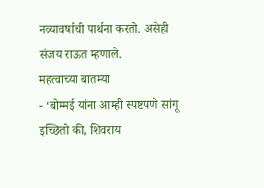नव्यावर्षाची पार्थना करतो. असेही संजय राऊत म्हणाले.
महत्वाच्या बातम्या
- ‘बोम्मई यांना आम्ही स्पष्टपणे सांगू इच्छितो की, शिवराय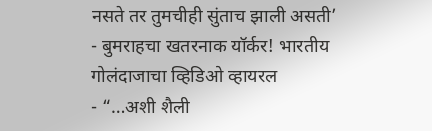नसते तर तुमचीही सुंताच झाली असती’
- बुमराहचा खतरनाक यॉर्कर! भारतीय गोलंदाजाचा व्हिडिओ व्हायरल
- “…अशी शैली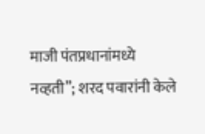माजी पंतप्रधानांमध्ये नव्हती”; शरद पवारांनी केले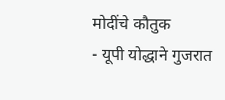मोदींचे कौतुक
- यूपी योद्धाने गुजरात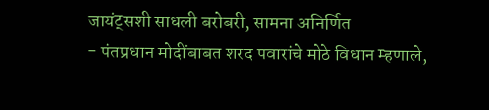जायंट्सशी साधली बरोबरी, सामना अनिर्णित
- पंतप्रधान मोदींबाबत शरद पवारांचे मोठे विधान म्हणाले,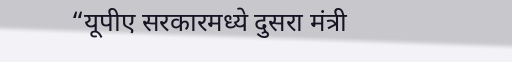“यूपीए सरकारमध्ये दुसरा मंत्री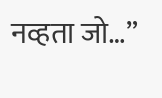नव्हता जो…”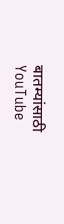बातम्यांसाठी YouTube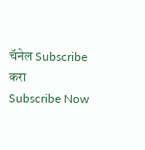चॅनेल Subscribe करा
Subscribe Now